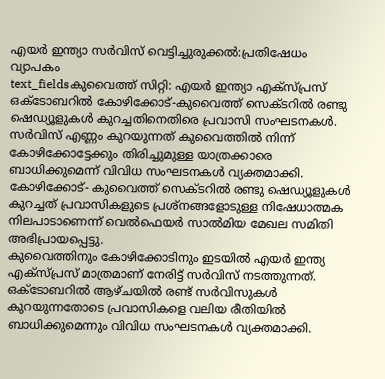എയർ ഇന്ത്യാ സർവിസ് വെട്ടിച്ചുരുക്കൽ:പ്രതിഷേധം വ്യാപകം
text_fieldsകുവൈത്ത് സിറ്റി: എയർ ഇന്ത്യാ എക്സ്പ്രസ് ഒക്ടോബറിൽ കോഴിക്കോട്-കുവൈത്ത് സെക്ടറിൽ രണ്ടു ഷെഡ്യൂളുകൾ കുറച്ചതിനെതിരെ പ്രവാസി സംഘടനകൾ. സർവിസ് എണ്ണം കുറയുന്നത് കുവൈത്തിൽ നിന്ന് കോഴിക്കോട്ടേക്കും തിരിച്ചുമുള്ള യാത്രക്കാരെ ബാധിക്കുമെന്ന് വിവിധ സംഘടനകൾ വ്യക്തമാക്കി.
കോഴിക്കോട്- കുവൈത്ത് സെക്ടറിൽ രണ്ടു ഷെഡ്യൂളുകൾ കുറച്ചത് പ്രവാസികളുടെ പ്രശ്നങ്ങളോടുള്ള നിഷേധാത്മക നിലപാടാണെന്ന് വെൽഫെയർ സാൽമിയ മേഖല സമിതി അഭിപ്രായപ്പെട്ടു.
കുവൈത്തിനും കോഴിക്കോടിനും ഇടയിൽ എയർ ഇന്ത്യ എക്സ്പ്രസ് മാത്രമാണ് നേരിട്ട് സർവിസ് നടത്തുന്നത്. ഒക്ടോബറിൽ ആഴ്ചയിൽ രണ്ട് സർവിസുകൾ കുറയുന്നതോടെ പ്രവാസികളെ വലിയ രീതിയിൽ ബാധിക്കുമെന്നും വിവിധ സംഘടനകൾ വ്യക്തമാക്കി.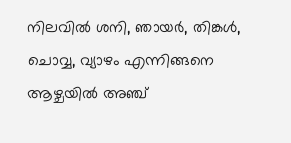നിലവിൽ ശനി, ഞായർ, തിങ്കൾ, ചൊവ്വ, വ്യാഴം എന്നിങ്ങനെ ആഴ്ചയിൽ അഞ്ച്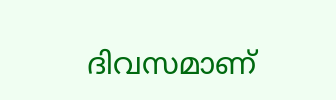ദിവസമാണ്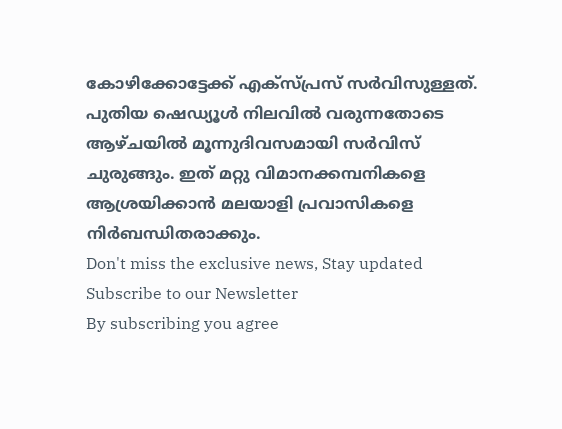കോഴിക്കോട്ടേക്ക് എക്സ്പ്രസ് സർവിസുള്ളത്.
പുതിയ ഷെഡ്യൂൾ നിലവിൽ വരുന്നതോടെ ആഴ്ചയിൽ മൂന്നുദിവസമായി സർവിസ് ചുരുങ്ങും. ഇത് മറ്റു വിമാനക്കമ്പനികളെ ആശ്രയിക്കാൻ മലയാളി പ്രവാസികളെ നിർബന്ധിതരാക്കും.
Don't miss the exclusive news, Stay updated
Subscribe to our Newsletter
By subscribing you agree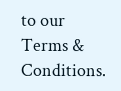to our Terms & Conditions.